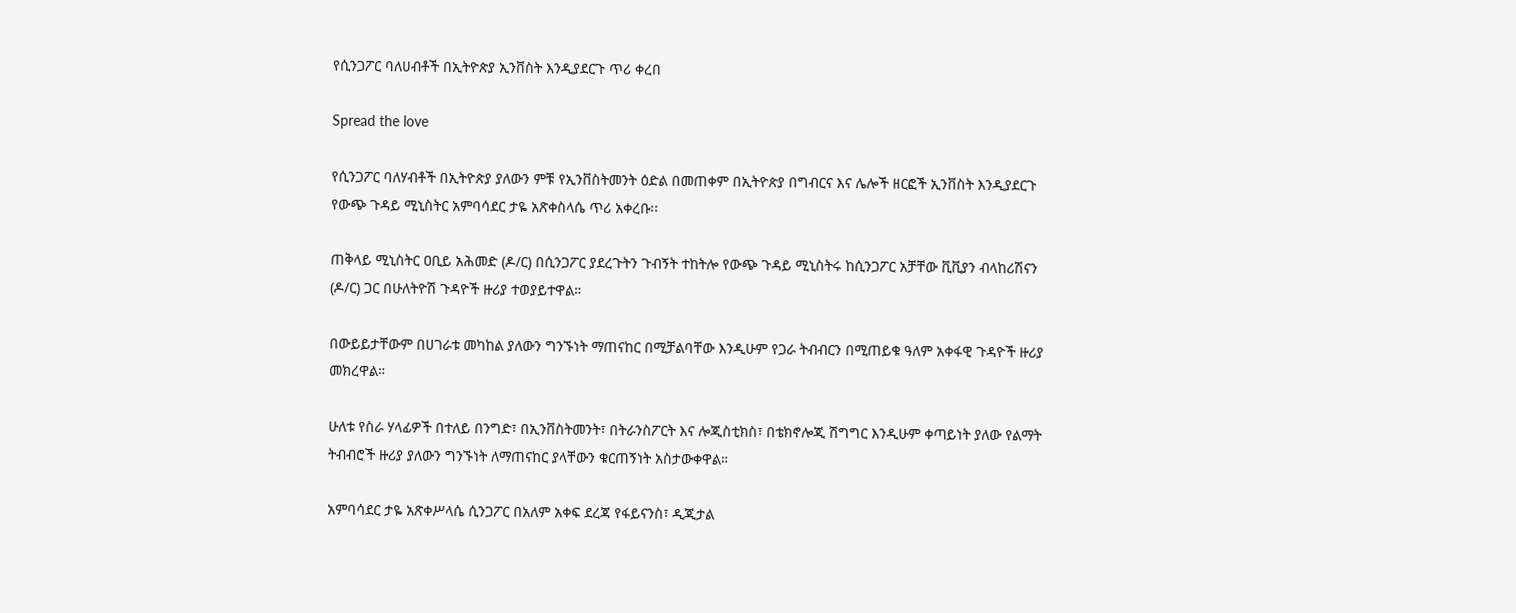የሲንጋፖር ባለሀብቶች በኢትዮጵያ ኢንቨስት እንዲያደርጉ ጥሪ ቀረበ

Spread the love

የሲንጋፖር ባለሃብቶች በኢትዮጵያ ያለውን ምቹ የኢንቨስትመንት ዕድል በመጠቀም በኢትዮጵያ በግብርና እና ሌሎች ዘርፎች ኢንቨስት እንዲያደርጉ የውጭ ጉዳይ ሚኒስትር አምባሳደር ታዬ አጽቀስላሴ ጥሪ አቀረቡ፡፡

ጠቅላይ ሚኒስትር ዐቢይ አሕመድ (ዶ/ር) በሲንጋፖር ያደረጉትን ጉብኝት ተከትሎ የውጭ ጉዳይ ሚኒስትሩ ከሲንጋፖር አቻቸው ቪቪያን ብላከሪሽናን (ዶ/ር) ጋር በሁለትዮሽ ጉዳዮች ዙሪያ ተወያይተዋል።

በውይይታቸውም በሀገራቱ መካከል ያለውን ግንኙነት ማጠናከር በሚቻልባቸው እንዲሁም የጋራ ትብብርን በሚጠይቁ ዓለም አቀፋዊ ጉዳዮች ዙሪያ መክረዋል።

ሁለቱ የስራ ሃላፊዎች በተለይ በንግድ፣ በኢንቨስትመንት፣ በትራንስፖርት እና ሎጂስቲክስ፣ በቴክኖሎጂ ሽግግር እንዲሁም ቀጣይነት ያለው የልማት ትብብሮች ዙሪያ ያለውን ግንኙነት ለማጠናከር ያላቸውን ቁርጠኝነት አስታውቀዋል።

አምባሳደር ታዬ አጽቀሥላሴ ሲንጋፖር በአለም አቀፍ ደረጃ የፋይናንስ፣ ዲጂታል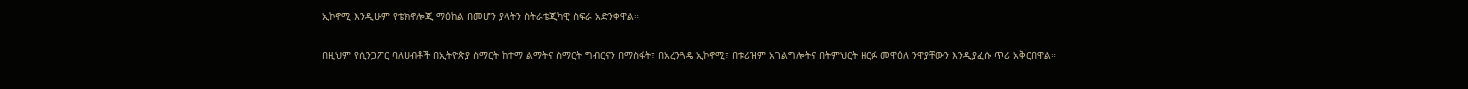ኢኮኖሚ እንዲሁም የቴክኖሎጂ ማዕከል በመሆን ያላትን ስትራቴጂካዊ ስፍራ አድንቀዋል።

በዚህም የሲንጋፖር ባለሀብቶች በኢትዮጵያ ስማርት ከተማ ልማትና ስማርት ግብርናን በማስፋት፣ በአረንጓዴ ኢኮኖሚ፣ በቱሪዝም አገልግሎትና በትምህርት ዘርፉ መዋዕለ ንዋያቸውን እንዲያፈሱ ጥሪ አቅርበዋል።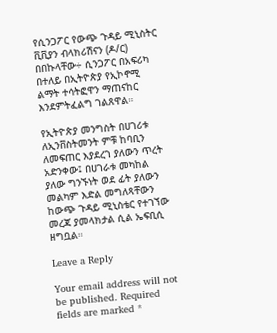የሲንጋፖር የውጭ ጉዳይ ሚኒስትር ቪቪያን ብላክሪሽናን (ዶ/ር) በበኩላቸው÷ ሲንጋፖር በአፍሪካ በተለይ በኢትዮጵያ የኢኮኖሚ ልማት ተሳትፎዋን ማጠናከር እንደምትፈልግ ገልጸዋል።

የኢትዮጵያ መንግስት በሀገሪቱ ለኢንቨስትመንት ምቹ ከባቢን ለመፍጠር እያደረገ ያለውን ጥረት አድንቀው፤ በሀገራቱ መካከል ያለው ግንኙነት ወደ ፊት ያለውን መልካም እድል መግለጻቸውን ከውጭ ጉዳይ ሚኒስቴር የተገኘው መረጃ ያመላክታል ሲል ኤፍቢሲ ዘግቧል።

Leave a Reply

Your email address will not be published. Required fields are marked *